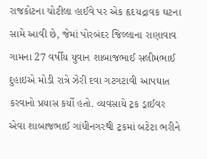રાજકોટના ચોટીલા હાઈવે પર એક હૃદયદ્રાવક ઘટના સામે આવી છે, જેમાં પોરબંદર જિલ્લાના રાણાવાવ ગામના 27 વર્ષીય યુવાન શાબાજભાઈ સલીમભાઈ દુહાઇએ મોડી રાત્રે ઝેરી દવા ગટગટાવી આપઘાત કરવાનો પ્રયાસ કર્યો હતો. વ્યવસાયે ટ્રક ડ્રાઈવર એવા શાબાજભાઈ ગાંધીનગરથી ટ્રકમાં બટેટા ભરીને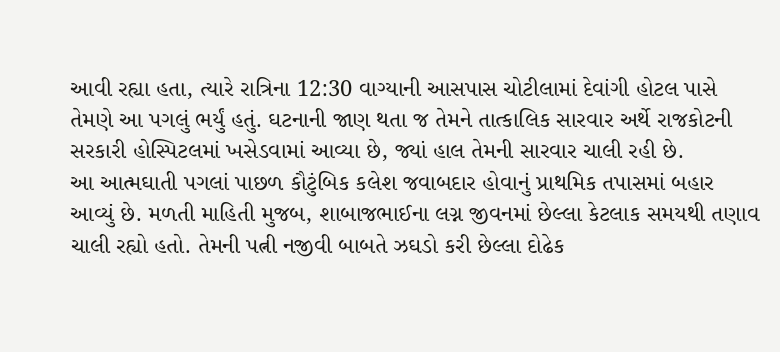આવી રહ્યા હતા, ત્યારે રાત્રિના 12:30 વાગ્યાની આસપાસ ચોટીલામાં દેવાંગી હોટલ પાસે તેમણે આ પગલું ભર્યું હતું. ઘટનાની જાણ થતા જ તેમને તાત્કાલિક સારવાર અર્થે રાજકોટની સરકારી હોસ્પિટલમાં ખસેડવામાં આવ્યા છે, જ્યાં હાલ તેમની સારવાર ચાલી રહી છે.
આ આત્મઘાતી પગલાં પાછળ કૌટુંબિક કલેશ જવાબદાર હોવાનું પ્રાથમિક તપાસમાં બહાર આવ્યું છે. મળતી માહિતી મુજબ, શાબાજભાઈના લગ્ન જીવનમાં છેલ્લા કેટલાક સમયથી તણાવ ચાલી રહ્યો હતો. તેમની પત્ની નજીવી બાબતે ઝઘડો કરી છેલ્લા દોઢેક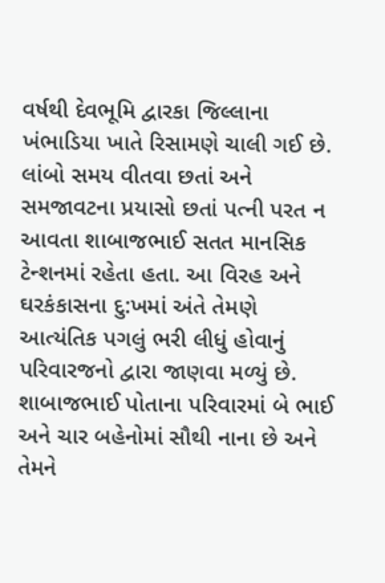વર્ષથી દેવભૂમિ દ્વારકા જિલ્લાના ખંભાડિયા ખાતે રિસામણે ચાલી ગઈ છે. લાંબો સમય વીતવા છતાં અને સમજાવટના પ્રયાસો છતાં પત્ની પરત ન આવતા શાબાજભાઈ સતત માનસિક ટેન્શનમાં રહેતા હતા. આ વિરહ અને ઘરકંકાસના દુ:ખમાં અંતે તેમણે આત્યંતિક પગલું ભરી લીધું હોવાનું પરિવારજનો દ્વારા જાણવા મળ્યું છે.
શાબાજભાઈ પોતાના પરિવારમાં બે ભાઈ અને ચાર બહેનોમાં સૌથી નાના છે અને તેમને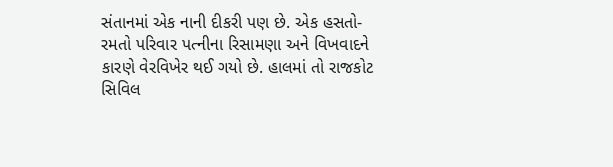સંતાનમાં એક નાની દીકરી પણ છે. એક હસતો-રમતો પરિવાર પત્નીના રિસામણા અને વિખવાદને કારણે વેરવિખેર થઈ ગયો છે. હાલમાં તો રાજકોટ સિવિલ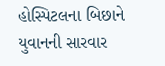હોસ્પિટલના બિછાને યુવાનની સારવાર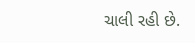ચાલી રહી છે.